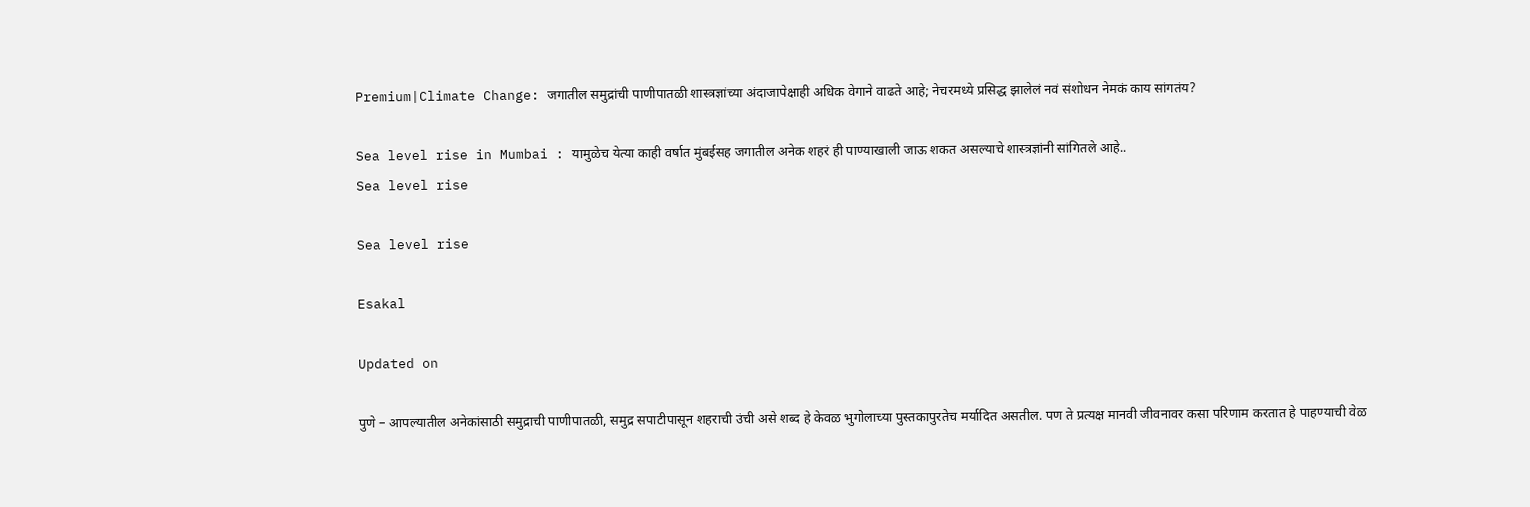Premium|Climate Change: जगातील समुद्रांची पाणीपातळी शास्त्रज्ञांच्या अंदाजापेक्षाही अधिक वेगाने वाढते आहे; नेचरमध्ये प्रसिद्ध झालेलं नवं संशोधन नेमकं काय सांगतंय?

Sea level rise in Mumbai : यामुळेच येत्या काही वर्षात मुंबईसह जगातील अनेक शहरं ही पाण्याखाली जाऊ शकत असल्याचे शास्त्रज्ञांनी सांगितले आहे..
Sea level rise

Sea level rise

Esakal

Updated on

पुणे – आपल्यातील अनेकांसाठी समुद्राची पाणीपातळी, समुद्र सपाटीपासून शहराची उंची असे शब्द हे केवळ भुगोलाच्या पुस्तकापुरतेच मर्यादित असतील. पण ते प्रत्यक्ष मानवी जीवनावर कसा परिणाम करतात हे पाहण्याची वेळ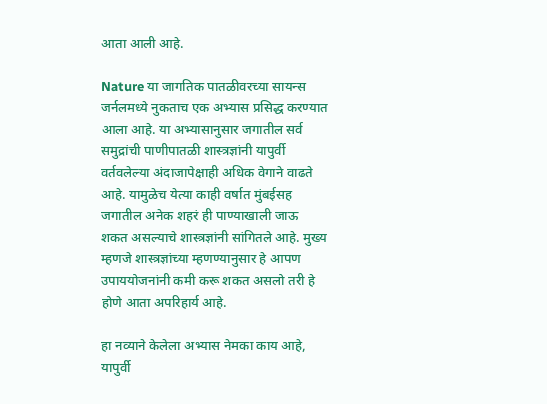आता आली आहे.

Nature या जागतिक पातळीवरच्या सायन्स जर्नलमध्ये नुकताच एक अभ्यास प्रसिद्ध करण्यात आला आहे. या अभ्यासानुसार जगातील सर्व समुद्रांची पाणीपातळी शास्त्रज्ञांनी यापुर्वी वर्तवलेल्या अंदाजापेक्षाही अधिक वेगाने वाढते आहे. यामुळेच येत्या काही वर्षात मुंबईसह जगातील अनेक शहरं ही पाण्याखाली जाऊ शकत असल्याचे शास्त्रज्ञांनी सांगितले आहे. मुख्य म्हणजे शास्त्रज्ञांच्या म्हणण्यानुसार हे आपण उपाययोजनांनी कमी करू शकत असलो तरी हे होणे आता अपरिहार्य आहे.

हा नव्याने केलेला अभ्यास नेमका काय आहे, यापुर्वी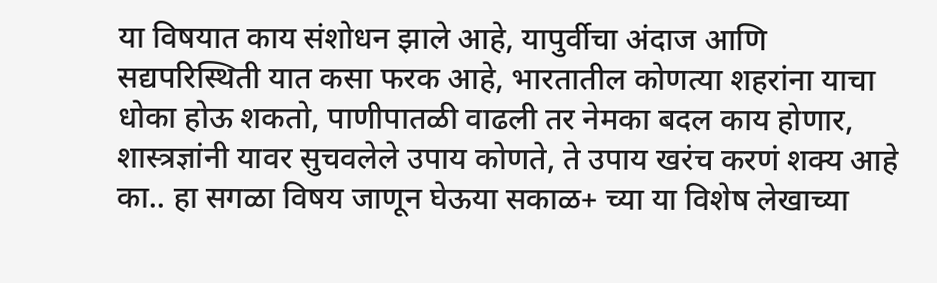या विषयात काय संशोधन झाले आहे, यापुर्वीचा अंदाज आणि सद्यपरिस्थिती यात कसा फरक आहे, भारतातील कोणत्या शहरांना याचा धोका होऊ शकतो, पाणीपातळी वाढली तर नेमका बदल काय होणार, शास्त्रज्ञांनी यावर सुचवलेले उपाय कोणते, ते उपाय खरंच करणं शक्य आहे का.. हा सगळा विषय जाणून घेऊया सकाळ+ च्या या विशेष लेखाच्या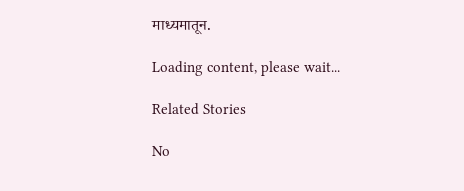माध्यमातून.

Loading content, please wait...

Related Stories

No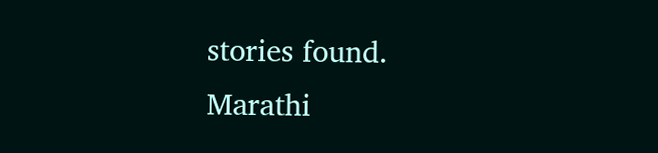stories found.
Marathi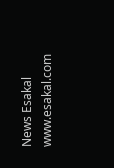News Esakal
www.esakal.com